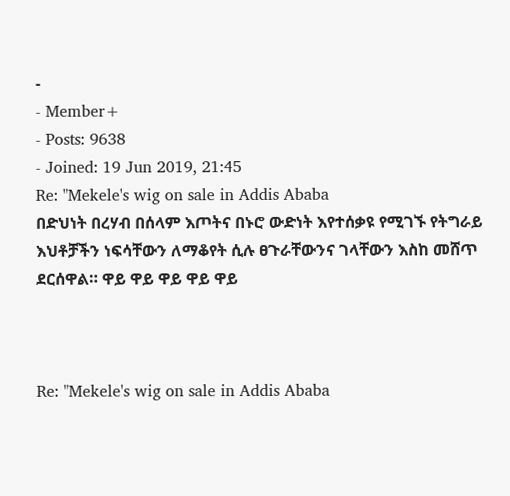-
- Member+
- Posts: 9638
- Joined: 19 Jun 2019, 21:45
Re: "Mekele's wig on sale in Addis Ababa
በድህነት በረሃብ በሰላም እጦትና በኑሮ ውድነት እየተሰቃዩ የሚገኙ የትግራይ እህቶቻችን ነፍሳቸውን ለማቆየት ሲሉ ፀጉራቸውንና ገላቸውን እስከ መሸጥ ደርሰዋል። ዋይ ዋይ ዋይ ዋይ ዋይ



Re: "Mekele's wig on sale in Addis Ababa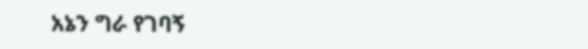አኔን ግራ የገባኝ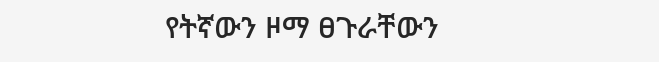የትኛውን ዞማ ፀጉራቸውን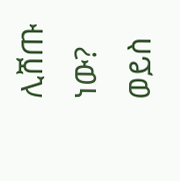ሊሸጡ ነው? ወይስ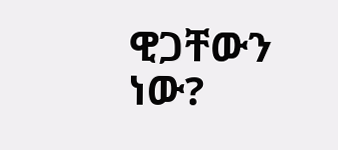ዊጋቸውን ነው?